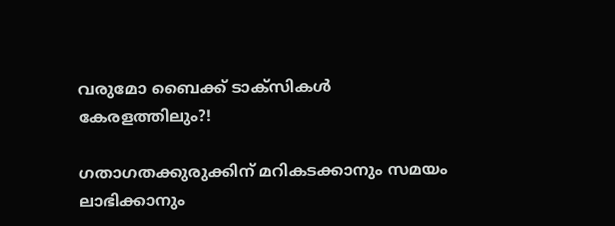വരുമോ ബൈക്ക് ടാക്സികൾ കേരളത്തിലും?!

ഗതാഗതക്കുരുക്കിന് മറികടക്കാനും സമയം ലാഭിക്കാനും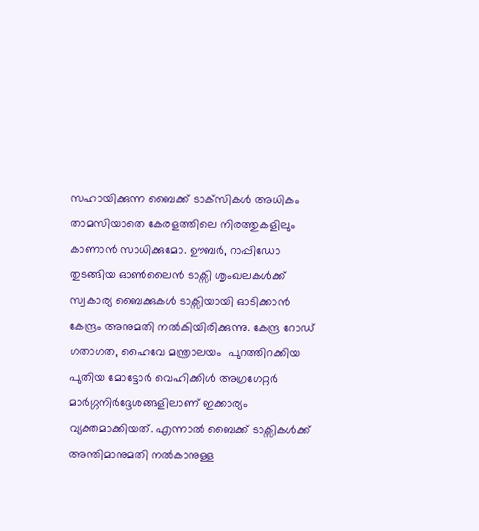സഹായിക്കുന്ന ബൈക്ക് ടാക്‌സികള്‍ അധികം താമസിയാതെ കേരളത്തിലെ നിരത്തുകളിലും കാണാന്‍ സാധിക്കുമോ. ഊബർ, റാപ്പിഡോ തുടങ്ങിയ ഓൺലൈൻ ടാക്സി ശൃംഖലകൾക്ക് സ്വകാര്യ ബൈക്കുകൾ ടാക്സ‌ിയായി ഓടിക്കാൻ കേന്ദ്രം അനുമതി നൽകിയിരിക്കുന്നു. കേന്ദ്ര റോഡ് ഗതാഗത, ഹൈവേ മന്ത്രാലയം  പുറത്തിറക്കിയ പുതിയ മോട്ടോർ വെഹിക്കിൾ അഗ്രഗേറ്റർ മാർഗ്ഗനിർദ്ദേശങ്ങളിലാണ് ഇക്കാര്യം വ്യക്തമാക്കിയത്. എന്നാൽ ബൈക്ക് ടാക്സികൾക്ക് അന്തിമാനുമതി നൽകാനുള്ള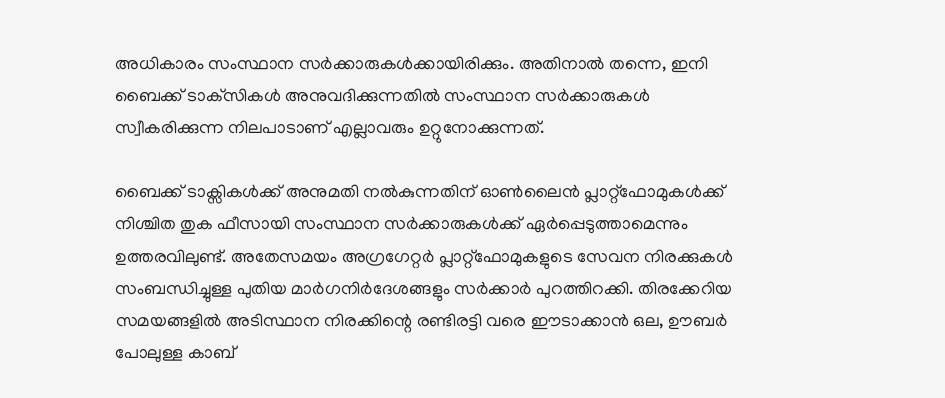അധികാരം സംസ്ഥാന സർക്കാരുകൾക്കായിരിക്കും. അതിനാല്‍ തന്നെ, ഇനി ബൈക്ക് ടാക്‌സികള്‍ അനുവദിക്കുന്നതില്‍ സംസ്ഥാന സര്‍ക്കാരുകള്‍ സ്വീകരിക്കുന്ന നിലപാടാണ് എല്ലാവരും ഉറ്റുനോക്കുന്നത്.

ബൈക്ക് ടാക്സികൾക്ക് അനുമതി നൽകുന്നതിന് ഓൺലൈൻ പ്ലാറ്റ്ഫോമുകൾക്ക് നിശ്ചിത തുക ഫീസായി സംസ്ഥാന സർക്കാരുകൾക്ക് ഏർപ്പെടുത്താമെന്നും ഉത്തരവിലുണ്ട്. അതേസമയം അഗ്രഗേറ്റർ പ്ലാറ്റ്ഫോമുകളുടെ സേവന നിരക്കുകൾ സംബന്ധിച്ചുള്ള പുതിയ മാർഗനിർദേശങ്ങളും സർക്കാർ പുറത്തിറക്കി. തിരക്കേറിയ സമയങ്ങളിൽ അടിസ്ഥാന നിരക്കിന്റെ രണ്ടിരട്ടി വരെ ഈടാക്കാൻ ഒല, ഊബർ പോലുള്ള കാബ്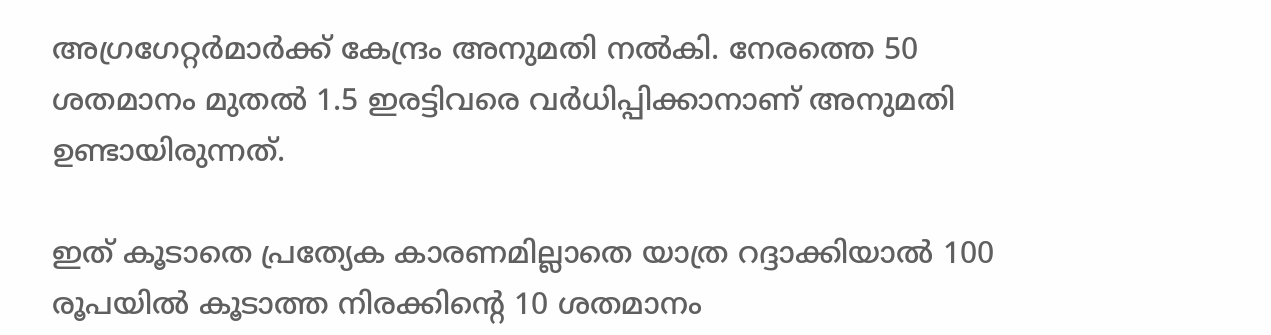അഗ്രഗേറ്റർമാർക്ക് കേന്ദ്രം അനുമതി നൽകി. നേരത്തെ 50 ശതമാനം മുതൽ 1.5 ഇരട്ടിവരെ വർധിപ്പിക്കാനാണ് അനുമതി ഉണ്ടായിരുന്നത്.

ഇത് കൂടാതെ പ്രത്യേക കാരണമില്ലാതെ യാത്ര റദ്ദാക്കിയാൽ 100 രൂപയിൽ കൂടാത്ത നിരക്കിന്റെ 10 ശതമാനം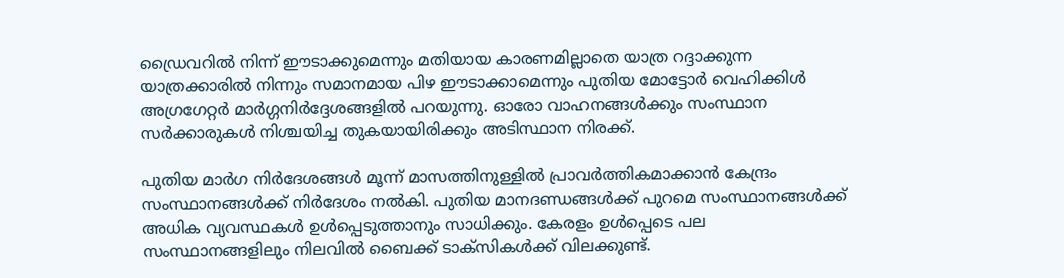ഡ്രൈവറിൽ നിന്ന് ഈടാക്കുമെന്നും മതിയായ കാരണമില്ലാതെ യാത്ര റദ്ദാക്കുന്ന യാത്രക്കാരിൽ നിന്നും സമാനമായ പിഴ ഈടാക്കാമെന്നും പുതിയ മോട്ടോർ വെഹിക്കിൾ അഗ്രഗേറ്റർ മാർഗ്ഗനിർദ്ദേശങ്ങളിൽ പറയുന്നു. ഓരോ വാഹനങ്ങൾക്കും സംസ്ഥാന സർക്കാരുകൾ നിശ്ചയിച്ച തുകയായിരിക്കും അടിസ്ഥാന നിരക്ക്.

പുതിയ മാർഗ നിർദേശങ്ങൾ മൂന്ന് മാസത്തിനുള്ളിൽ പ്രാവർത്തികമാക്കാൻ കേന്ദ്രം സംസ്ഥാനങ്ങൾക്ക് നിർദേശം നൽകി. പുതിയ മാനദണ്ഡങ്ങൾക്ക് പുറമെ സംസ്ഥാനങ്ങൾക്ക് അധിക വ്യവസ്ഥകൾ ഉൾപ്പെടുത്താനും സാധിക്കും. കേരളം ഉൾപ്പെടെ പല സംസ്ഥാനങ്ങളിലും നിലവില്‍ ബൈക്ക് ടാക്സികൾക്ക് വിലക്കുണ്ട്.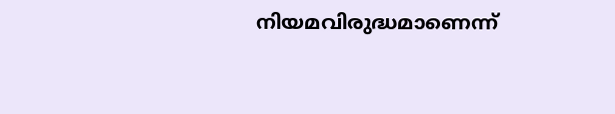നിയമവിരുദ്ധമാണെന്ന്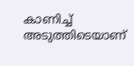കാണിച്ച് അടുത്തിടെയാണ്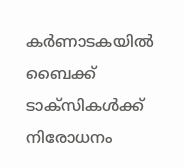കർണാടകയിൽ ബൈക്ക് ടാക്സ‌ികൾക്ക് നിരോധനം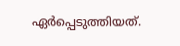ഏർപ്പെടുത്തിയത്.